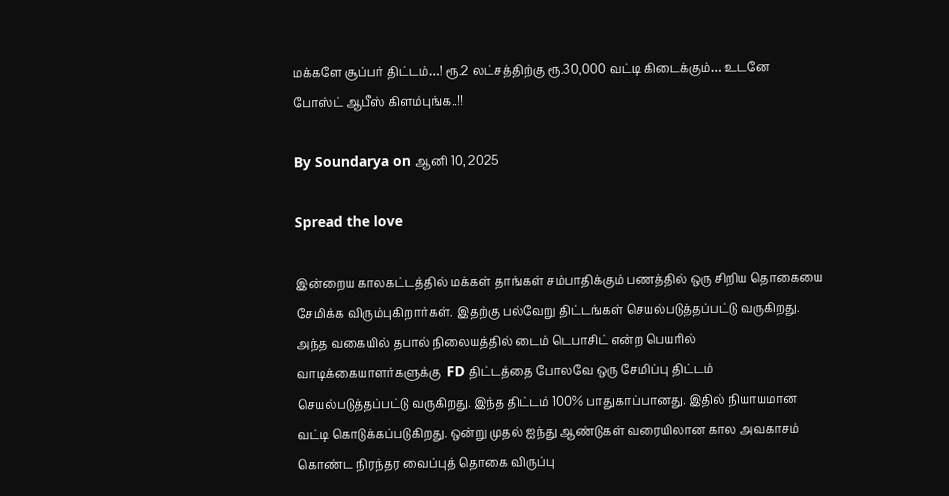மக்களே சூப்பர் திட்டம்…! ரூ.2 லட்சத்திற்கு ரூ.30,000 வட்டி கிடைக்கும்… உடனே போஸ்ட் ஆபீஸ் கிளம்புங்க..!!

By Soundarya on ஆனி 10, 2025

Spread the love

இன்றைய காலகட்டத்தில் மக்கள் தாங்கள் சம்பாதிக்கும் பணத்தில் ஒரு சிறிய தொகையை சேமிக்க விரும்புகிறார்கள். இதற்கு பல்வேறு திட்டங்கள் செயல்படுத்தப்பட்டு வருகிறது. அந்த வகையில் தபால் நிலையத்தில் டைம் டெபாசிட் என்ற பெயரில் வாடிக்கையாளர்களுக்கு  FD திட்டத்தை போலவே ஒரு சேமிப்பு திட்டம் செயல்படுத்தப்பட்டு வருகிறது. இந்த திட்டம் 100% பாதுகாப்பானது. இதில் நியாயமான வட்டி கொடுக்கப்படுகிறது. ஒன்று முதல் ஐந்து ஆண்டுகள் வரையிலான கால அவகாசம் கொண்ட நிரந்தர வைப்புத் தொகை விருப்பு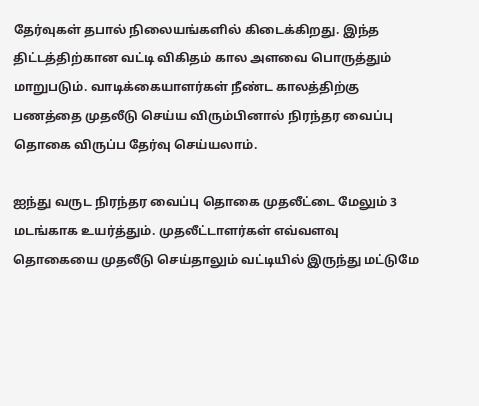தேர்வுகள் தபால் நிலையங்களில் கிடைக்கிறது. இந்த திட்டத்திற்கான வட்டி விகிதம் கால அளவை பொருத்தும் மாறுபடும். வாடிக்கையாளர்கள் நீண்ட காலத்திற்கு பணத்தை முதலீடு செய்ய விரும்பினால் நிரந்தர வைப்பு தொகை விருப்ப தேர்வு செய்யலாம்.

ஐந்து வருட நிரந்தர வைப்பு தொகை முதலீட்டை மேலும் 3 மடங்காக உயர்த்தும். முதலீட்டாளர்கள் எவ்வளவு தொகையை முதலீடு செய்தாலும் வட்டியில் இருந்து மட்டுமே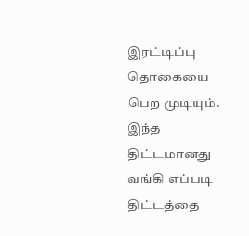இரட்டிப்பு தொகையை பெற முடியும். இந்த திட்டமானது வங்கி எப்படி திட்டத்தை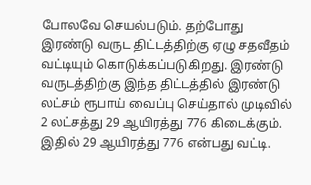போலவே செயல்படும். தற்போது இரண்டு வருட திட்டத்திற்கு ஏழு சதவீதம் வட்டியும் கொடுக்கப்படுகிறது. இரண்டு வருடத்திற்கு இந்த திட்டத்தில் இரண்டு லட்சம் ரூபாய் வைப்பு செய்தால் முடிவில் 2 லட்சத்து 29 ஆயிரத்து 776 கிடைக்கும். இதில் 29 ஆயிரத்து 776 என்பது வட்டி.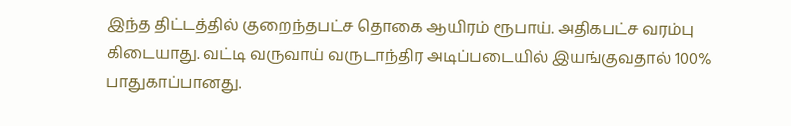இந்த திட்டத்தில் குறைந்தபட்ச தொகை ஆயிரம் ரூபாய். அதிகபட்ச வரம்பு கிடையாது. வட்டி வருவாய் வருடாந்திர அடிப்படையில் இயங்குவதால் 100% பாதுகாப்பானது.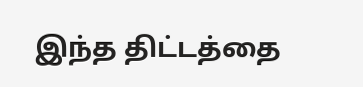இந்த திட்டத்தை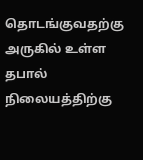தொடங்குவதற்கு அருகில் உள்ள தபால் நிலையத்திற்கு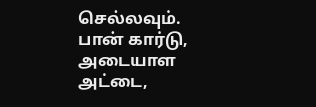செல்லவும். பான் கார்டு, அடையாள அட்டை,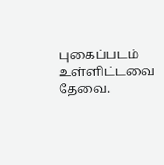புகைப்படம் உள்ளிட்டவை தேவை.